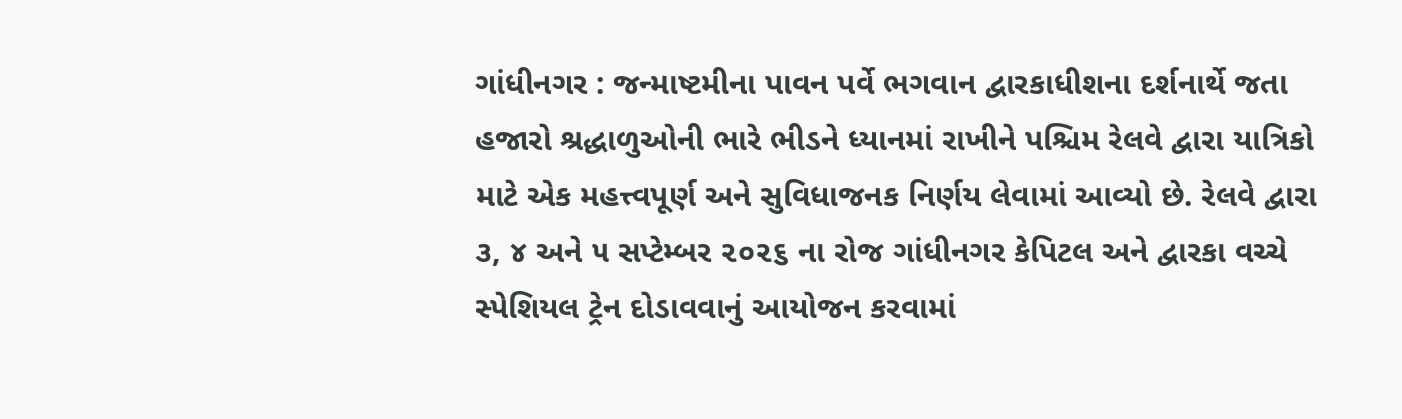ગાંધીનગર : જન્માષ્ટમીના પાવન પર્વે ભગવાન દ્વારકાધીશના દર્શનાર્થે જતા હજારો શ્રદ્ધાળુઓની ભારે ભીડને ધ્યાનમાં રાખીને પશ્ચિમ રેલવે દ્વારા યાત્રિકો માટે એક મહત્ત્વપૂર્ણ અને સુવિધાજનક નિર્ણય લેવામાં આવ્યો છે. રેલવે દ્વારા ૩, ૪ અને ૫ સપ્ટેમ્બર ૨૦૨૬ ના રોજ ગાંધીનગર કેપિટલ અને દ્વારકા વચ્ચે સ્પેશિયલ ટ્રેન દોડાવવાનું આયોજન કરવામાં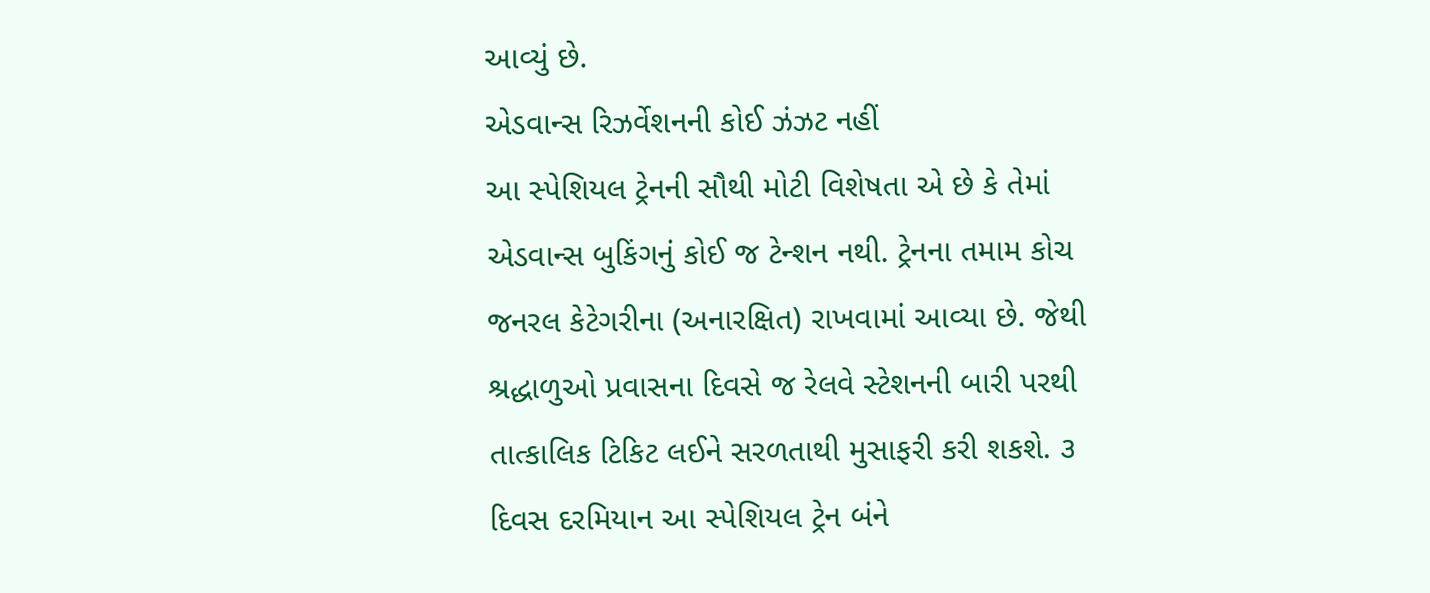આવ્યું છે.
એડવાન્સ રિઝર્વેશનની કોઈ ઝંઝટ નહીં
આ સ્પેશિયલ ટ્રેનની સૌથી મોટી વિશેષતા એ છે કે તેમાં એડવાન્સ બુકિંગનું કોઈ જ ટેન્શન નથી. ટ્રેનના તમામ કોચ જનરલ કેટેગરીના (અનારક્ષિત) રાખવામાં આવ્યા છે. જેથી શ્રદ્ધાળુઓ પ્રવાસના દિવસે જ રેલવે સ્ટેશનની બારી પરથી તાત્કાલિક ટિકિટ લઈને સરળતાથી મુસાફરી કરી શકશે. ૩ દિવસ દરમિયાન આ સ્પેશિયલ ટ્રેન બંને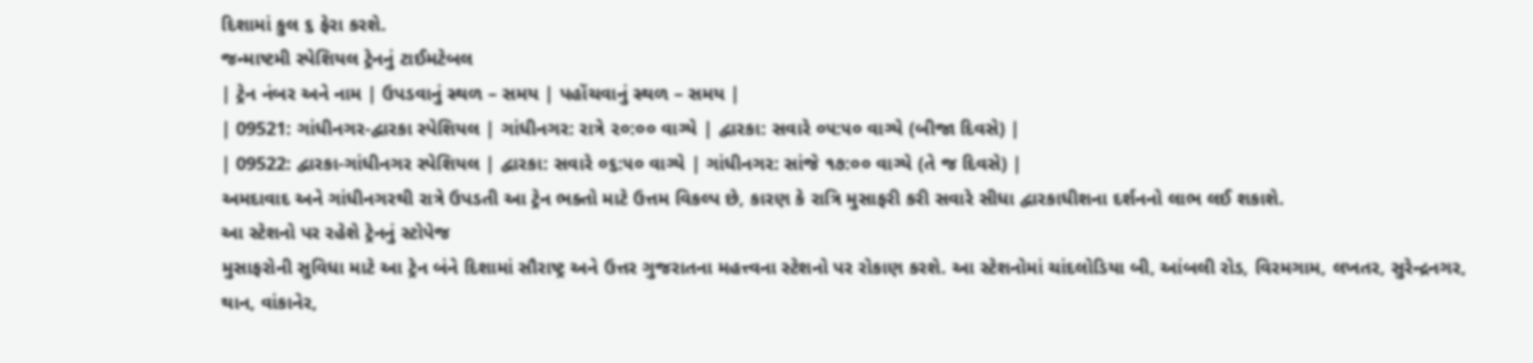દિશામાં કુલ ૬ ફેરા કરશે.
જન્માષ્ટમી સ્પેશિયલ ટ્રેનનું ટાઈમટેબલ
| ટ્રેન નંબર અને નામ | ઉપડવાનું સ્થળ – સમય | પહોંચવાનું સ્થળ – સમય |
| 09521: ગાંધીનગર-દ્વારકા સ્પેશિયલ | ગાંધીનગર: રાત્રે ૨૦:૦૦ વાગ્યે | દ્વારકા: સવારે ૦૫:૫૦ વાગ્યે (બીજા દિવસે) |
| 09522: દ્વારકા-ગાંધીનગર સ્પેશિયલ | દ્વારકા: સવારે ૦૬:૫૦ વાગ્યે | ગાંધીનગર: સાંજે ૧૭:૦૦ વાગ્યે (તે જ દિવસે) |
અમદાવાદ અને ગાંધીનગરથી રાત્રે ઉપડતી આ ટ્રેન ભક્તો માટે ઉત્તમ વિકલ્પ છે, કારણ કે રાત્રિ મુસાફરી કરી સવારે સીધા દ્વારકાધીશના દર્શનનો લાભ લઈ શકાશે.
આ સ્ટેશનો પર રહેશે ટ્રેનનું સ્ટોપેજ
મુસાફરોની સુવિધા માટે આ ટ્રેન બંને દિશામાં સૌરાષ્ટ્ર અને ઉત્તર ગુજરાતના મહત્ત્વના સ્ટેશનો પર રોકાણ કરશે. આ સ્ટેશનોમાં ચાંદલોડિયા બી, આંબલી રોડ, વિરમગામ, લખતર, સુરેન્દ્રનગર, થાન, વાંકાનેર,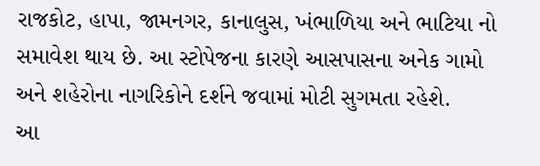રાજકોટ, હાપા, જામનગર, કાનાલુસ, ખંભાળિયા અને ભાટિયા નો સમાવેશ થાય છે. આ સ્ટોપેજના કારણે આસપાસના અનેક ગામો અને શહેરોના નાગરિકોને દર્શને જવામાં મોટી સુગમતા રહેશે.
આ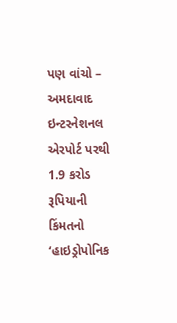પણ વાંચો – અમદાવાદ ઇન્ટરનેશનલ એરપોર્ટ પરથી 1.9 કરોડ રૂપિયાની કિંમતનો ‘હાઇડ્રોપોનિક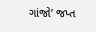ગાંજો’ જપ્ત